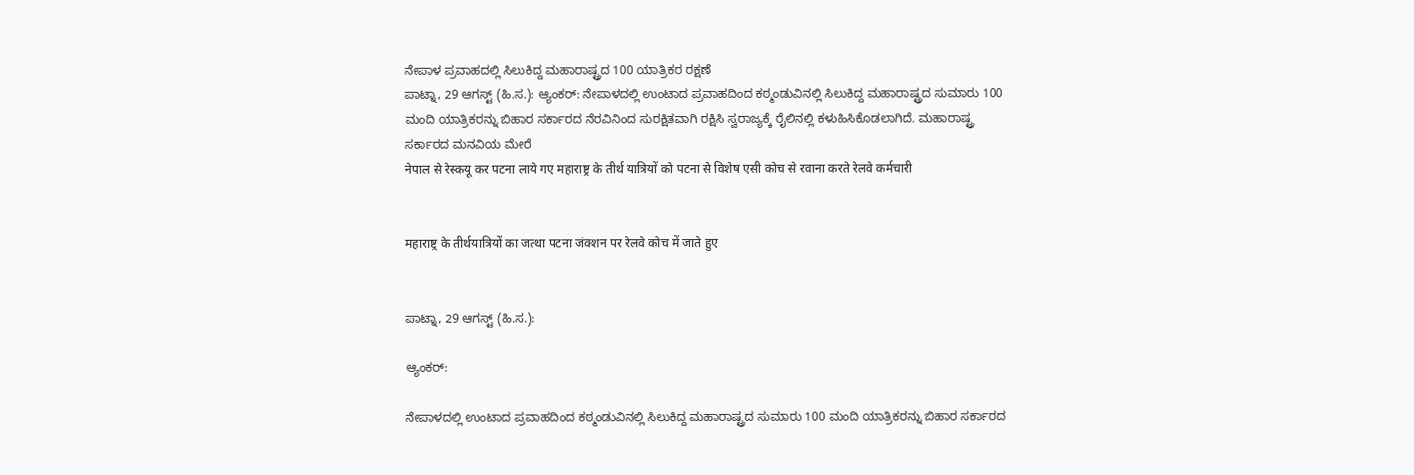ನೇಪಾಳ ಪ್ರವಾಹದಲ್ಲಿ ಸಿಲುಕಿದ್ದ ಮಹಾರಾಷ್ಟ್ರದ 100 ಯಾತ್ರಿಕರ ರಕ್ಷಣೆ
ಪಾಟ್ನಾ, 29 ಆಗಸ್ಟ್ (ಹಿ.ಸ.): ಆ್ಯಂಕರ್: ನೇಪಾಳದಲ್ಲಿ ಉಂಟಾದ ಪ್ರವಾಹದಿಂದ ಕಠ್ಮಂಡುವಿನಲ್ಲಿ ಸಿಲುಕಿದ್ದ ಮಹಾರಾಷ್ಟ್ರದ ಸುಮಾರು 100 ಮಂದಿ ಯಾತ್ರಿಕರನ್ನು ಬಿಹಾರ ಸರ್ಕಾರದ ನೆರವಿನಿಂದ ಸುರಕ್ಷಿತವಾಗಿ ರಕ್ಷಿಸಿ ಸ್ವರಾಜ್ಯಕ್ಕೆ ರೈಲಿನಲ್ಲಿ ಕಳುಹಿಸಿಕೊಡಲಾಗಿದೆ. ಮಹಾರಾಷ್ಟ್ರ ಸರ್ಕಾರದ ಮನವಿಯ ಮೇರೆ
नेपाल से रेस्कयू कर पटना लाये गए महाराष्ट्र के तीर्थ यात्रियों को पटना से विशेष एसी कोच से रवाना करते रेलवे कर्मचारी


महाराष्ट्र के तीर्थयात्रियों का जत्था पटना जंक्शन पर रेलवे कोच में जाते हुए


ಪಾಟ್ನಾ, 29 ಆಗಸ್ಟ್ (ಹಿ.ಸ.):

ಆ್ಯಂಕರ್:

ನೇಪಾಳದಲ್ಲಿ ಉಂಟಾದ ಪ್ರವಾಹದಿಂದ ಕಠ್ಮಂಡುವಿನಲ್ಲಿ ಸಿಲುಕಿದ್ದ ಮಹಾರಾಷ್ಟ್ರದ ಸುಮಾರು 100 ಮಂದಿ ಯಾತ್ರಿಕರನ್ನು ಬಿಹಾರ ಸರ್ಕಾರದ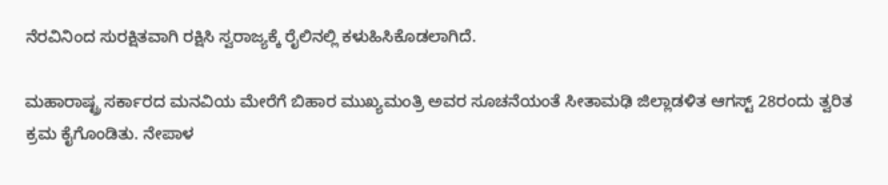ನೆರವಿನಿಂದ ಸುರಕ್ಷಿತವಾಗಿ ರಕ್ಷಿಸಿ ಸ್ವರಾಜ್ಯಕ್ಕೆ ರೈಲಿನಲ್ಲಿ ಕಳುಹಿಸಿಕೊಡಲಾಗಿದೆ.

ಮಹಾರಾಷ್ಟ್ರ ಸರ್ಕಾರದ ಮನವಿಯ ಮೇರೆಗೆ ಬಿಹಾರ ಮುಖ್ಯಮಂತ್ರಿ ಅವರ ಸೂಚನೆಯಂತೆ ಸೀತಾಮಢಿ ಜಿಲ್ಲಾಡಳಿತ ಆಗಸ್ಟ್ 28ರಂದು ತ್ವರಿತ ಕ್ರಮ ಕೈಗೊಂಡಿತು. ನೇಪಾಳ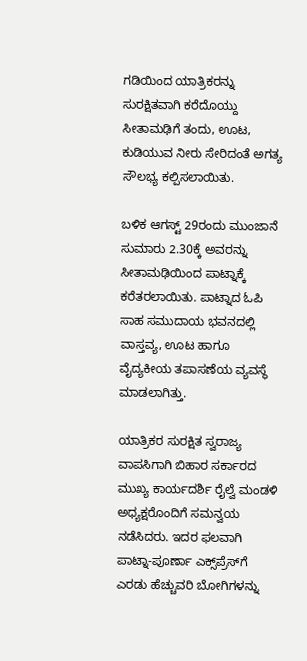ಗಡಿಯಿಂದ ಯಾತ್ರಿಕರನ್ನು ಸುರಕ್ಷಿತವಾಗಿ ಕರೆದೊಯ್ದು ಸೀತಾಮಢಿಗೆ ತಂದು, ಊಟ, ಕುಡಿಯುವ ನೀರು ಸೇರಿದಂತೆ ಅಗತ್ಯ ಸೌಲಭ್ಯ ಕಲ್ಪಿಸಲಾಯಿತು.

ಬಳಿಕ ಆಗಸ್ಟ್ 29ರಂದು ಮುಂಜಾನೆ ಸುಮಾರು 2.30ಕ್ಕೆ ಅವರನ್ನು ಸೀತಾಮಢಿಯಿಂದ ಪಾಟ್ನಾಕ್ಕೆ ಕರೆತರಲಾಯಿತು. ಪಾಟ್ನಾದ ಓಪಿ ಸಾಹ ಸಮುದಾಯ ಭವನದಲ್ಲಿ ವಾಸ್ತವ್ಯ, ಊಟ ಹಾಗೂ ವೈದ್ಯಕೀಯ ತಪಾಸಣೆಯ ವ್ಯವಸ್ಥೆ ಮಾಡಲಾಗಿತ್ತು.

ಯಾತ್ರಿಕರ ಸುರಕ್ಷಿತ ಸ್ವರಾಜ್ಯ ವಾಪಸಿಗಾಗಿ ಬಿಹಾರ ಸರ್ಕಾರದ ಮುಖ್ಯ ಕಾರ್ಯದರ್ಶಿ ರೈಲ್ವೆ ಮಂಡಳಿ ಅಧ್ಯಕ್ಷರೊಂದಿಗೆ ಸಮನ್ವಯ ನಡೆಸಿದರು. ಇದರ ಫಲವಾಗಿ ಪಾಟ್ನಾ-ಪೂರ್ಣಾ ಎಕ್ಸ್‌ಪ್ರೆಸ್‌ಗೆ ಎರಡು ಹೆಚ್ಚುವರಿ ಬೋಗಿಗಳನ್ನು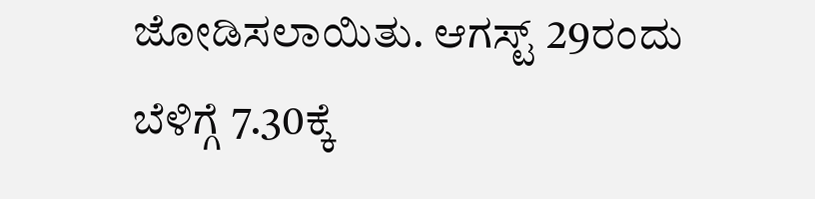ಜೋಡಿಸಲಾಯಿತು. ಆಗಸ್ಟ್ 29ರಂದು ಬೆಳಿಗ್ಗೆ 7.30ಕ್ಕೆ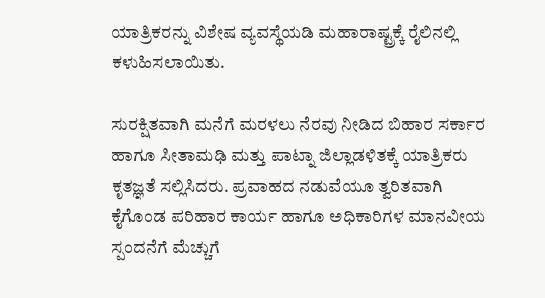ಯಾತ್ರಿಕರನ್ನು ವಿಶೇಷ ವ್ಯವಸ್ಥೆಯಡಿ ಮಹಾರಾಷ್ಟ್ರಕ್ಕೆ ರೈಲಿನಲ್ಲಿ ಕಳುಹಿಸಲಾಯಿತು.

ಸುರಕ್ಷಿತವಾಗಿ ಮನೆಗೆ ಮರಳಲು ನೆರವು ನೀಡಿದ ಬಿಹಾರ ಸರ್ಕಾರ ಹಾಗೂ ಸೀತಾಮಢಿ ಮತ್ತು ಪಾಟ್ನಾ ಜಿಲ್ಲಾಡಳಿತಕ್ಕೆ ಯಾತ್ರಿಕರು ಕೃತಜ್ಞತೆ ಸಲ್ಲಿಸಿದರು. ಪ್ರವಾಹದ ನಡುವೆಯೂ ತ್ವರಿತವಾಗಿ ಕೈಗೊಂಡ ಪರಿಹಾರ ಕಾರ್ಯ ಹಾಗೂ ಅಧಿಕಾರಿಗಳ ಮಾನವೀಯ ಸ್ಪಂದನೆಗೆ ಮೆಚ್ಚುಗೆ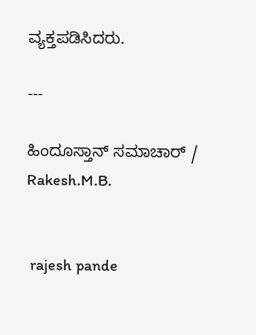ವ್ಯಕ್ತಪಡಿಸಿದರು.

---

ಹಿಂದೂಸ್ತಾನ್ ಸಮಾಚಾರ್ / Rakesh.M.B.


 rajesh pande